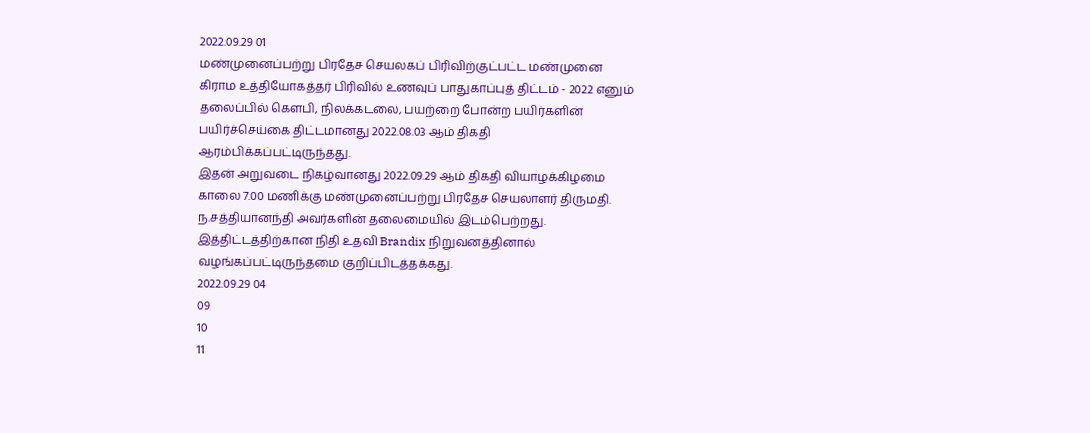2022.09.29 01
மண்முனைப்பற்று பிரதேச செயலகப் பிரிவிற்குட்பட்ட மண்முனை கிராம உத்தியோகத்தர் பிரிவில் உணவுப் பாதுகாப்புத் திட்டம் - 2022 எனும் தலைப்பில் கௌபி, நிலக்கடலை, பயற்றை போன்ற பயிர்களின் பயிர்ச்செய்கை திட்டமானது 2022.08.03 ஆம் திகதி ஆரம்பிக்கப்பட்டிருந்தது.
இதன் அறுவடை நிகழ்வானது 2022.09.29 ஆம் திகதி வியாழக்கிழமை காலை 7.00 மணிக்கு மண்முனைப்பற்று பிரதேச செயலாளர் திருமதி. ந.சத்தியானந்தி அவர்களின் தலைமையில் இடம்பெற்றது. இத்திட்டத்திற்கான நிதி உதவி Brandix நிறுவனத்தினால் வழங்கப்பட்டிருந்தமை குறிப்பிடத்தக்கது.
2022.09.29 04
09
10
11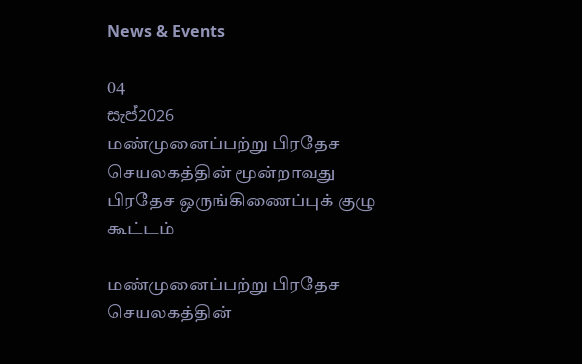News & Events

04
සැප්2026
மண்முனைப்பற்று பிரதேச செயலகத்தின் மூன்றாவது பிரதேச ஒருங்கிணைப்புக் குழு கூட்டம்

மண்முனைப்பற்று பிரதேச செயலகத்தின்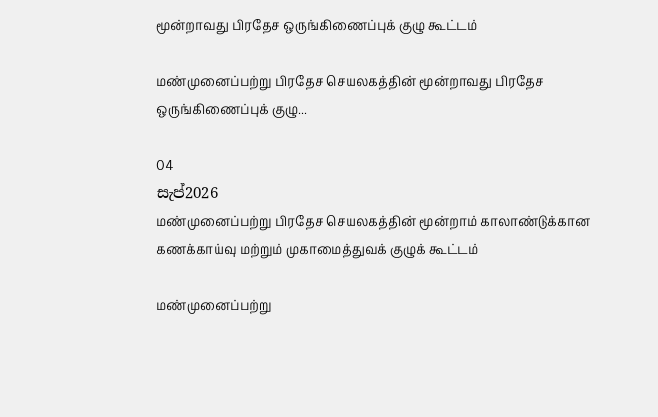மூன்றாவது பிரதேச ஒருங்கிணைப்புக் குழு கூட்டம்

மண்முனைப்பற்று பிரதேச செயலகத்தின் மூன்றாவது பிரதேச ஒருங்கிணைப்புக் குழு...

04
සැප්2026
மண்முனைப்பற்று பிரதேச செயலகத்தின் மூன்றாம் காலாண்டுக்கான கணக்காய்வு மற்றும் முகாமைத்துவக் குழுக் கூட்டம்

மண்முனைப்பற்று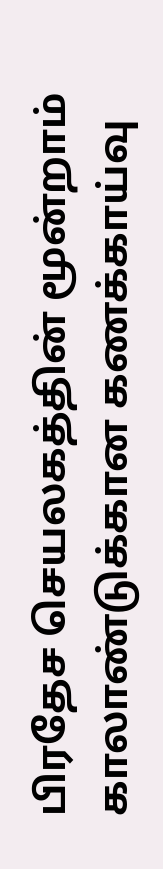பிரதேச செயலகத்தின் மூன்றாம் காலாண்டுக்கான கணக்காய்வு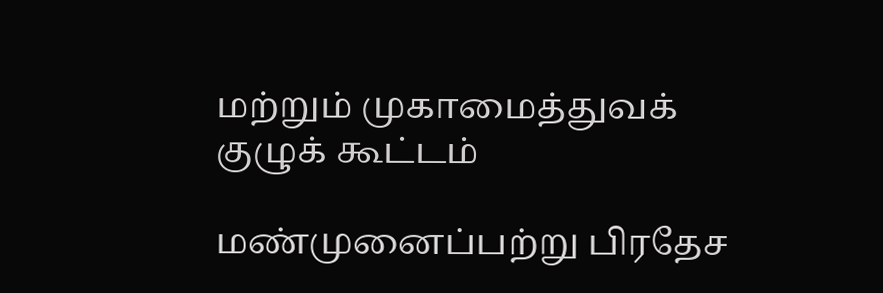மற்றும் முகாமைத்துவக் குழுக் கூட்டம்

மண்முனைப்பற்று பிரதேச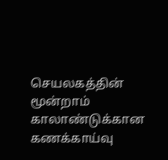செயலகத்தின் மூன்றாம் காலாண்டுக்கான கணக்காய்வு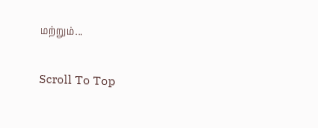மற்றும்...

Scroll To Top